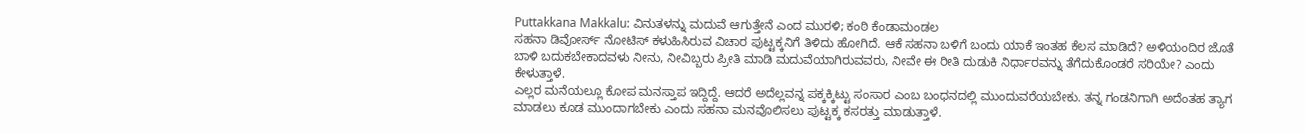Puttakkana Makkalu: ವಿನುತಳನ್ನು ಮದುವೆ ಆಗುತ್ತೇನೆ ಎಂದ ಮುರಳಿ; ಕಂಠಿ ಕೆಂಡಾಮಂಡಲ
ಸಹನಾ ಡಿವೋರ್ಸ್ ನೋಟಿಸ್ ಕಳುಹಿಸಿರುವ ವಿಚಾರ ಪುಟ್ಟಕ್ಕನಿಗೆ ತಿಳಿದು ಹೋಗಿದೆ. ಆಕೆ ಸಹನಾ ಬಳಿಗೆ ಬಂದು ಯಾಕೆ ಇಂತಹ ಕೆಲಸ ಮಾಡಿದೆ? ಅಳಿಯಂದಿರ ಜೊತೆ ಬಾಳಿ ಬದುಕಬೇಕಾದವಳು ನೀನು, ನೀವಿಬ್ಬರು ಪ್ರೀತಿ ಮಾಡಿ ಮದುವೆಯಾಗಿರುವವರು, ನೀವೇ ಈ ರೀತಿ ದುಡುಕಿ ನಿರ್ಧಾರವನ್ನು ತೆಗೆದುಕೊಂಡರೆ ಸರಿಯೇ? ಎಂದು ಕೇಳುತ್ತಾಳೆ.
ಎಲ್ಲರ ಮನೆಯಲ್ಲೂ ಕೋಪ ಮನಸ್ತಾಪ ಇದ್ದಿದ್ದೆ. ಆದರೆ ಅದೆಲ್ಲವನ್ನ ಪಕ್ಕಕ್ಕಿಟ್ಟು ಸಂಸಾರ ಎಂಬ ಬಂಧನದಲ್ಲಿ ಮುಂದುವರೆಯಬೇಕು. ತನ್ನ ಗಂಡನಿಗಾಗಿ ಅದೆಂತಹ ತ್ಯಾಗ ಮಾಡಲು ಕೂಡ ಮುಂದಾಗಬೇಕು ಎಂದು ಸಹನಾ ಮನವೊಲಿಸಲು ಪುಟ್ಟಕ್ಕ ಕಸರತ್ತು ಮಾಡುತ್ತಾಳೆ.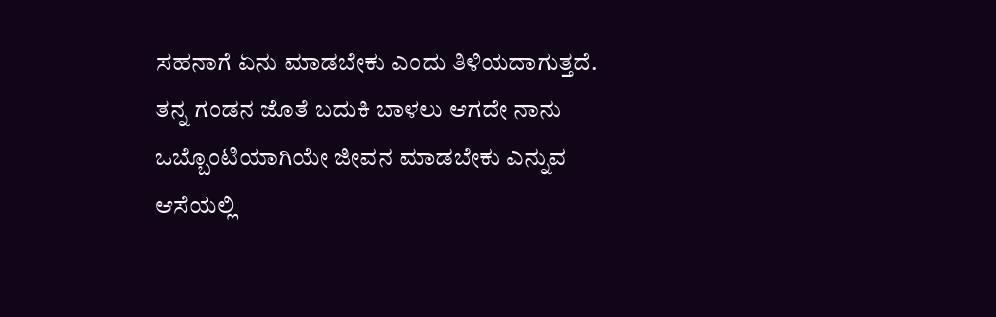ಸಹನಾಗೆ ಏನು ಮಾಡಬೇಕು ಎಂದು ತಿಳಿಯದಾಗುತ್ತದೆ. ತನ್ನ ಗಂಡನ ಜೊತೆ ಬದುಕಿ ಬಾಳಲು ಆಗದೇ ನಾನು ಒಬ್ಬೊಂಟಿಯಾಗಿಯೇ ಜೀವನ ಮಾಡಬೇಕು ಎನ್ನುವ ಆಸೆಯಲ್ಲಿ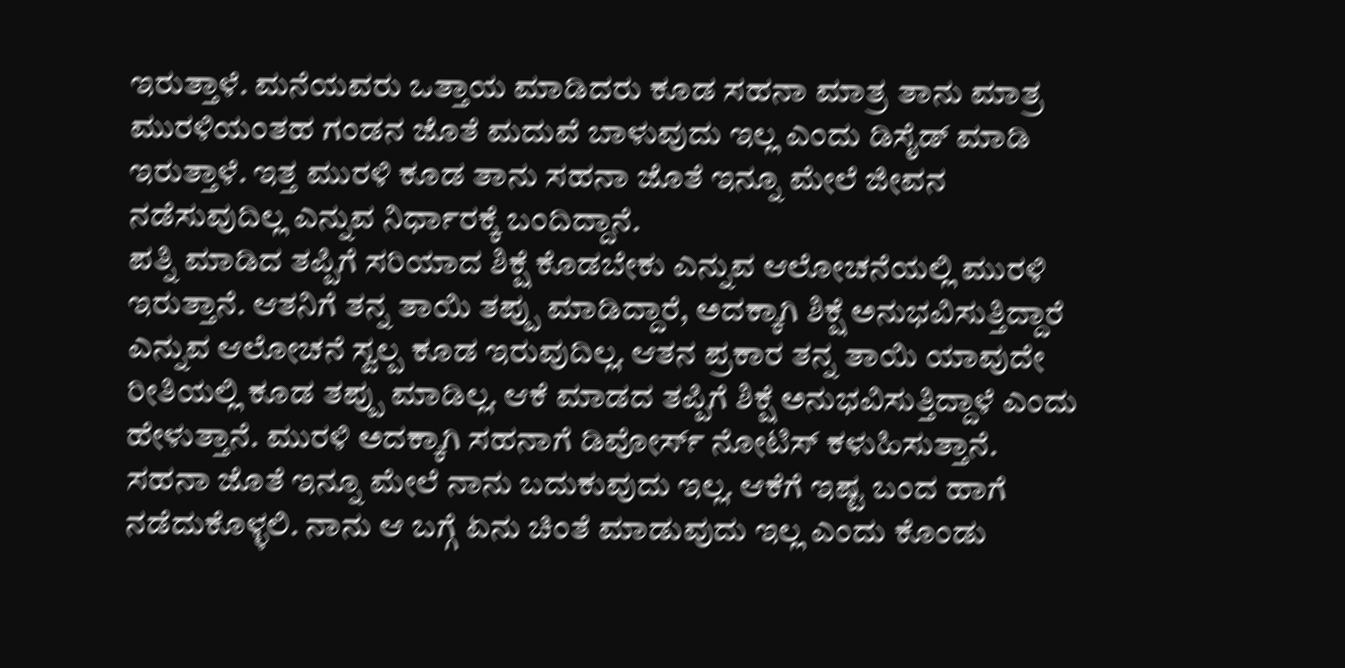ಇರುತ್ತಾಳೆ. ಮನೆಯವರು ಒತ್ತಾಯ ಮಾಡಿದರು ಕೂಡ ಸಹನಾ ಮಾತ್ರ ತಾನು ಮಾತ್ರ ಮುರಳಿಯಂತಹ ಗಂಡನ ಜೊತೆ ಮದುವೆ ಬಾಳುವುದು ಇಲ್ಲ ಎಂದು ಡಿಸೈಡ್ ಮಾಡಿ ಇರುತ್ತಾಳೆ. ಇತ್ತ ಮುರಳಿ ಕೂಡ ತಾನು ಸಹನಾ ಜೊತೆ ಇನ್ನೂ ಮೇಲೆ ಜೀವನ ನಡೆಸುವುದಿಲ್ಲ ಎನ್ನುವ ನಿರ್ಧಾರಕ್ಕೆ ಬಂದಿದ್ದಾನೆ.
ಪತ್ನಿ ಮಾಡಿದ ತಪ್ಪಿಗೆ ಸರಿಯಾದ ಶಿಕ್ಷೆ ಕೊಡಬೇಕು ಎನ್ನುವ ಆಲೋಚನೆಯಲ್ಲಿ ಮುರಳಿ ಇರುತ್ತಾನೆ. ಆತನಿಗೆ ತನ್ನ ತಾಯಿ ತಪ್ಪು ಮಾಡಿದ್ದಾರೆ, ಅದಕ್ಕಾಗಿ ಶಿಕ್ಷೆ ಅನುಭವಿಸುತ್ತಿದ್ದಾರೆ ಎನ್ನುವ ಆಲೋಚನೆ ಸ್ವಲ್ಪ ಕೂಡ ಇರುವುದಿಲ್ಲ. ಆತನ ಪ್ರಕಾರ ತನ್ನ ತಾಯಿ ಯಾವುದೇ ರೀತಿಯಲ್ಲಿ ಕೂಡ ತಪ್ಪು ಮಾಡಿಲ್ಲ. ಆಕೆ ಮಾಡದ ತಪ್ಪಿಗೆ ಶಿಕ್ಷೆ ಅನುಭವಿಸುತ್ತಿದ್ದಾಳೆ ಎಂದು ಹೇಳುತ್ತಾನೆ. ಮುರಳಿ ಅದಕ್ಕಾಗಿ ಸಹನಾಗೆ ಡಿವೋರ್ಸ್ ನೋಟಿಸ್ ಕಳುಹಿಸುತ್ತಾನೆ. ಸಹನಾ ಜೊತೆ ಇನ್ನೂ ಮೇಲೆ ನಾನು ಬದುಕುವುದು ಇಲ್ಲ. ಆಕೆಗೆ ಇಷ್ಟ ಬಂದ ಹಾಗೆ ನಡೆದುಕೊಳ್ಳಲಿ. ನಾನು ಆ ಬಗ್ಗೆ ಏನು ಚಿಂತೆ ಮಾಡುವುದು ಇಲ್ಲ ಎಂದು ಕೊಂಡು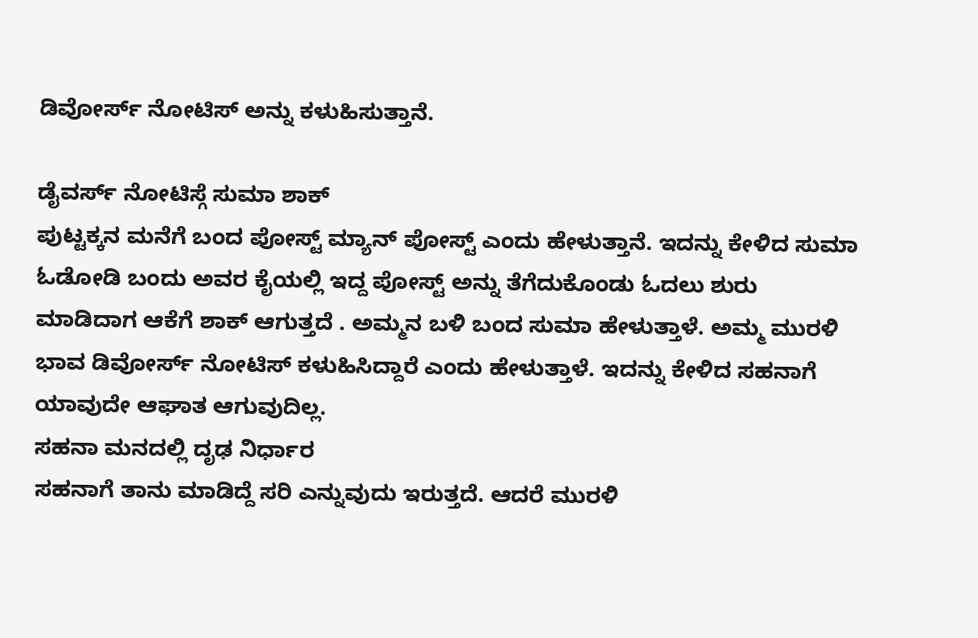ಡಿವೋರ್ಸ್ ನೋಟಿಸ್ ಅನ್ನು ಕಳುಹಿಸುತ್ತಾನೆ.

ಡೈವರ್ಸ್ ನೋಟಿಸ್ಗೆ ಸುಮಾ ಶಾಕ್
ಪುಟ್ಟಕ್ಕನ ಮನೆಗೆ ಬಂದ ಪೋಸ್ಟ್ ಮ್ಯಾನ್ ಪೋಸ್ಟ್ ಎಂದು ಹೇಳುತ್ತಾನೆ. ಇದನ್ನು ಕೇಳಿದ ಸುಮಾ ಓಡೋಡಿ ಬಂದು ಅವರ ಕೈಯಲ್ಲಿ ಇದ್ದ ಪೋಸ್ಟ್ ಅನ್ನು ತೆಗೆದುಕೊಂಡು ಓದಲು ಶುರು ಮಾಡಿದಾಗ ಆಕೆಗೆ ಶಾಕ್ ಆಗುತ್ತದೆ . ಅಮ್ಮನ ಬಳಿ ಬಂದ ಸುಮಾ ಹೇಳುತ್ತಾಳೆ. ಅಮ್ಮ ಮುರಳಿ ಭಾವ ಡಿವೋರ್ಸ್ ನೋಟಿಸ್ ಕಳುಹಿಸಿದ್ದಾರೆ ಎಂದು ಹೇಳುತ್ತಾಳೆ. ಇದನ್ನು ಕೇಳಿದ ಸಹನಾಗೆ ಯಾವುದೇ ಆಘಾತ ಆಗುವುದಿಲ್ಲ.
ಸಹನಾ ಮನದಲ್ಲಿ ದೃಢ ನಿರ್ಧಾರ
ಸಹನಾಗೆ ತಾನು ಮಾಡಿದ್ದೆ ಸರಿ ಎನ್ನುವುದು ಇರುತ್ತದೆ. ಆದರೆ ಮುರಳಿ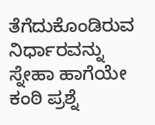ತೆಗೆದುಕೊಂಡಿರುವ ನಿರ್ಧಾರವನ್ನು ಸ್ನೇಹಾ ಹಾಗೆಯೇ ಕಂಠಿ ಪ್ರಶ್ನೆ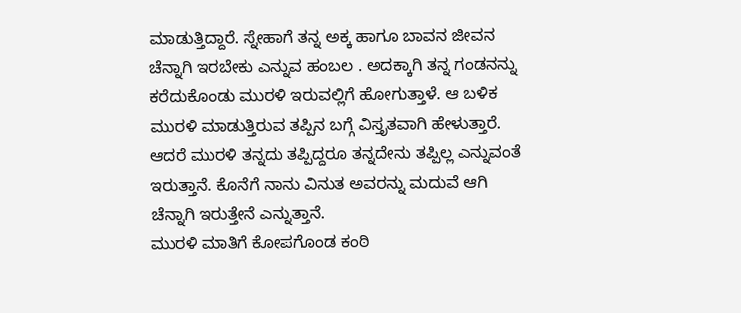ಮಾಡುತ್ತಿದ್ದಾರೆ. ಸ್ನೇಹಾಗೆ ತನ್ನ ಅಕ್ಕ ಹಾಗೂ ಬಾವನ ಜೀವನ ಚೆನ್ನಾಗಿ ಇರಬೇಕು ಎನ್ನುವ ಹಂಬಲ . ಅದಕ್ಕಾಗಿ ತನ್ನ ಗಂಡನನ್ನು ಕರೆದುಕೊಂಡು ಮುರಳಿ ಇರುವಲ್ಲಿಗೆ ಹೋಗುತ್ತಾಳೆ. ಆ ಬಳಿಕ ಮುರಳಿ ಮಾಡುತ್ತಿರುವ ತಪ್ಪಿನ ಬಗ್ಗೆ ವಿಸ್ತೃತವಾಗಿ ಹೇಳುತ್ತಾರೆ. ಆದರೆ ಮುರಳಿ ತನ್ನದು ತಪ್ಪಿದ್ದರೂ ತನ್ನದೇನು ತಪ್ಪಿಲ್ಲ ಎನ್ನುವಂತೆ ಇರುತ್ತಾನೆ. ಕೊನೆಗೆ ನಾನು ವಿನುತ ಅವರನ್ನು ಮದುವೆ ಆಗಿ ಚೆನ್ನಾಗಿ ಇರುತ್ತೇನೆ ಎನ್ನುತ್ತಾನೆ.
ಮುರಳಿ ಮಾತಿಗೆ ಕೋಪಗೊಂಡ ಕಂಠಿ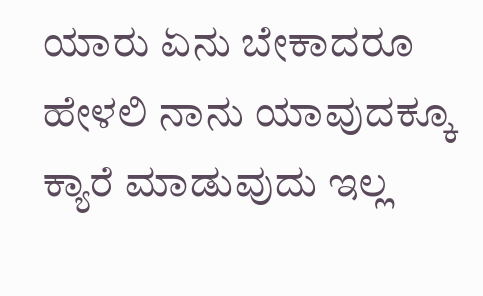ಯಾರು ಏನು ಬೇಕಾದರೂ ಹೇಳಲಿ ನಾನು ಯಾವುದಕ್ಕೂ ಕ್ಯಾರೆ ಮಾಡುವುದು ಇಲ್ಲ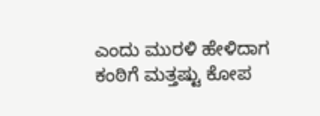ಎಂದು ಮುರಳಿ ಹೇಳಿದಾಗ ಕಂಠಿಗೆ ಮತ್ತಷ್ಟು ಕೋಪ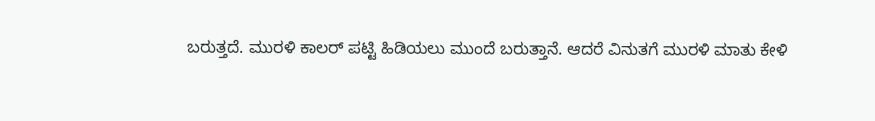ಬರುತ್ತದೆ. ಮುರಳಿ ಕಾಲರ್ ಪಟ್ಟಿ ಹಿಡಿಯಲು ಮುಂದೆ ಬರುತ್ತಾನೆ. ಆದರೆ ವಿನುತಗೆ ಮುರಳಿ ಮಾತು ಕೇಳಿ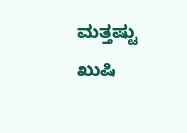ಮತ್ತಷ್ಟು ಖುಷಿ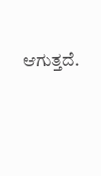ಆಗುತ್ತದೆ.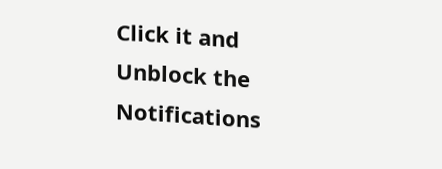Click it and Unblock the Notifications